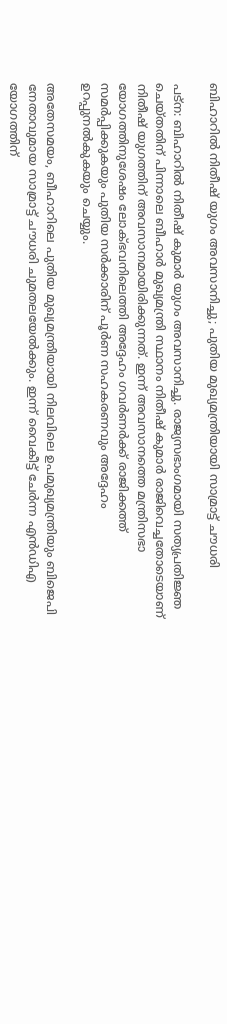ബിഹാറിൽ നിതീഷ് യുഗം അവസാനിച്ചു; പുതിയ മുഖ്യമന്ത്രിയായി സാമ്രാട്ട് ചൗധരി

പട്‌ന: ബിഹാറിൽ നിതീഷ് കുമാർ യുഗം അവസാനിച്ചു. രാജ്യസഭാംഗമായി സത്യപ്രതിജ്ഞ ചെയ്‌തതിന് പിന്നാലെ ബീഹാർ മുഖ്യമന്ത്രി സ്ഥാനം നിതീഷ് കുമാർ രാജിവെച്ചതോടെയാണ് നിതീഷ് യുഗത്തിന് അവസാനമായിരിക്കുന്നത്. ഇന്ന് അവസാനത്തെ മന്ത്രിസഭാ യോഗത്തിനുശേഷം ലോക്ഭവനിലെത്തി അദ്ദേഹം ഗവർണർക്ക് രാജിക്കത്ത് സമർപ്പിക്കുകയും പുതിയ സർക്കാരിന് പൂർണ സഹകരണവും അദ്ദേഹം ഉറപ്പുനൽകുകയും ചെയ്യും.

അതേസമയം, ബീഹാറിലെ പുതിയ മുഖ്യമന്ത്രിയായി നിലവിലെ ഉപമുഖ്യമന്ത്രിയും ബിജെപി നേതാവുമായ സാമ്രാട്ട് ചൗധരി ചുമതലയേൽക്കും. ഇന്ന് വൈകീട്ട് ചേർന്ന എൻഡിഎ യോഗത്തിന്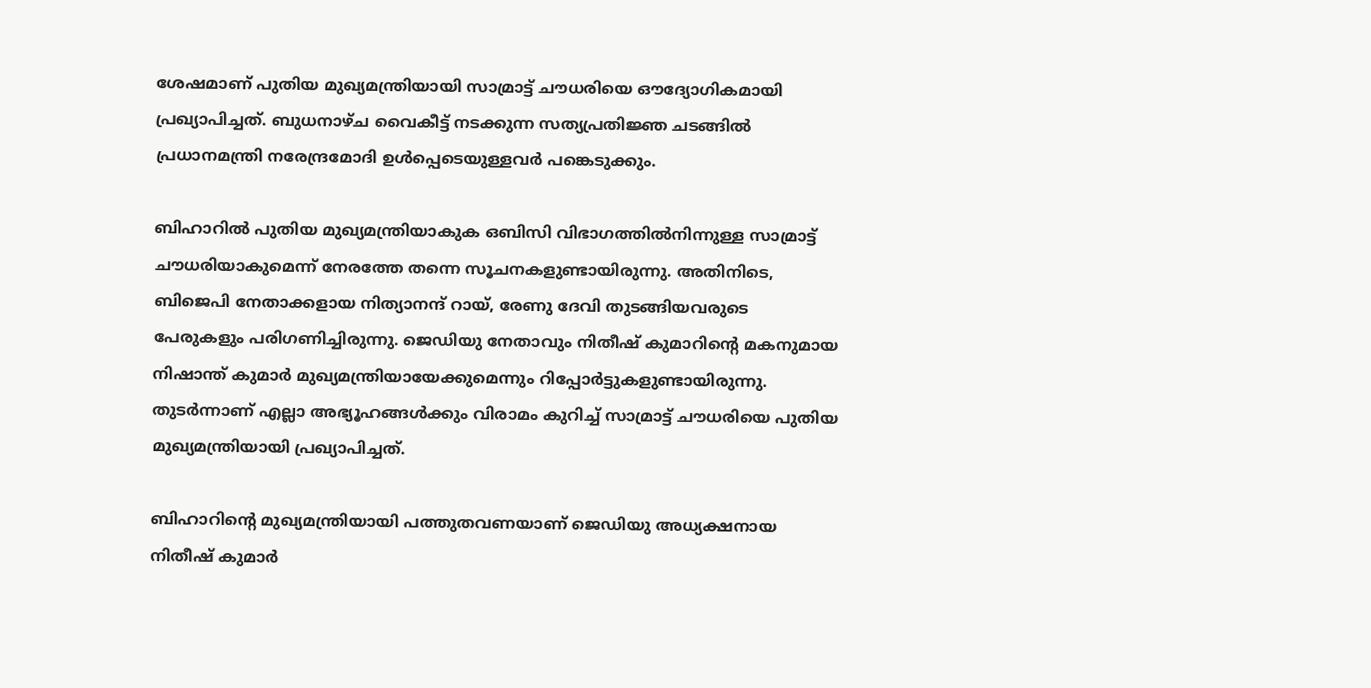ശേഷമാണ് പുതിയ മുഖ്യമന്ത്രിയായി സാമ്രാട്ട് ചൗധരിയെ ഔദ്യോഗികമായി പ്രഖ്യാപിച്ചത്. ബുധനാഴ്ച വൈകീട്ട് നടക്കുന്ന സത്യപ്രതിജ്ഞ ചടങ്ങിൽ പ്രധാനമന്ത്രി നരേന്ദ്രമോദി ഉൾപ്പെടെയുള്ളവർ പങ്കെടുക്കും.

ബിഹാറിൽ പുതിയ മുഖ്യമന്ത്രിയാകുക ഒബിസി വിഭാഗത്തിൽനിന്നുള്ള സാമ്രാട്ട് ചൗധരിയാകുമെന്ന് നേരത്തേ തന്നെ സൂചനകളുണ്ടായിരുന്നു. അതിനിടെ, ബിജെപി നേതാക്കളായ നിത്യാനന്ദ് റായ്, രേണു ദേവി തുടങ്ങിയവരുടെ പേരുകളും പരിഗണിച്ചിരുന്നു. ജെഡിയു നേതാവും നിതീഷ് കുമാറിൻ്റെ മകനുമായ നിഷാന്ത് കുമാർ മുഖ്യമന്ത്രിയായേക്കുമെന്നും റിപ്പോർട്ടുകളുണ്ടായിരുന്നു. തുടർന്നാണ് എല്ലാ അഭ്യൂഹങ്ങൾക്കും വിരാമം കുറിച്ച് സാമ്രാട്ട് ചൗധരിയെ പുതിയ മുഖ്യമന്ത്രിയായി പ്രഖ്യാപിച്ചത്.

ബിഹാറിൻ്റെ മുഖ്യമന്ത്രിയായി പത്തുതവണയാണ് ജെഡിയു അധ്യക്ഷനായ നിതീഷ് കുമാർ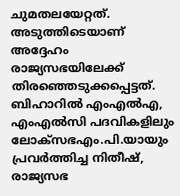ചുമതലയേറ്റത്. അടുത്തിടെയാണ് അദ്ദേഹം രാജ്യസഭയിലേക്ക് തിരഞ്ഞെടുക്കപ്പെട്ടത്. ബിഹാറിൽ എംഎൽഎ, എംഎൽസി പദവികളിലും ലോക്സഭഎം.പി.യായും പ്രവർത്തിച്ച നിതീഷ്, രാജ്യസഭ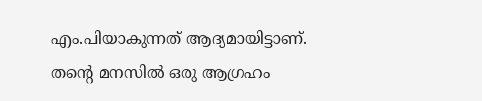എം.പിയാകുന്നത് ആദ്യമായിട്ടാണ്. തന്റെ മനസിൽ ഒരു ആഗ്രഹം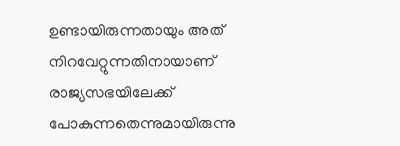ഉണ്ടായിരുന്നതായും അത് നിറവേറ്റുന്നതിനായാണ് രാജ്യസഭയിലേക്ക് പോകുന്നതെന്നുമായിരുന്നു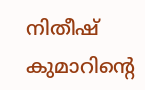നിതീഷ് കുമാറിൻ്റെ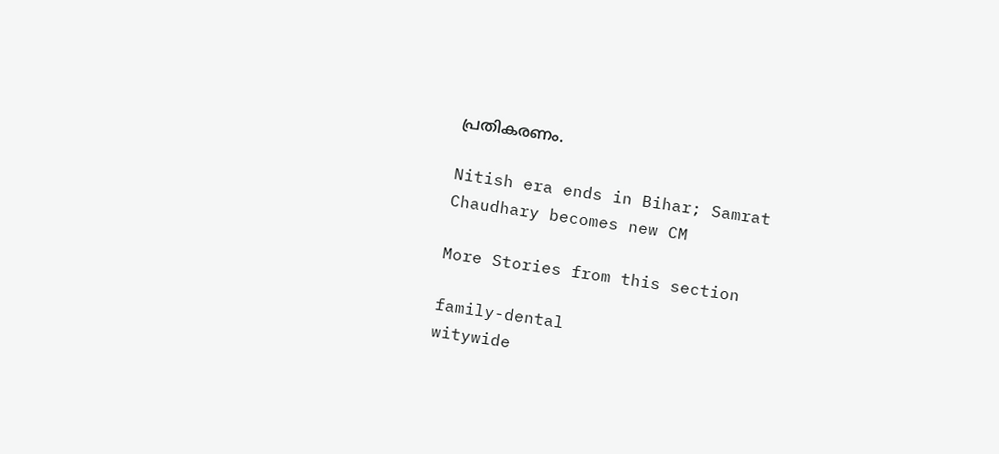പ്രതികരണം.

Nitish era ends in Bihar; Samrat Chaudhary becomes new CM

More Stories from this section

family-dental
witywide